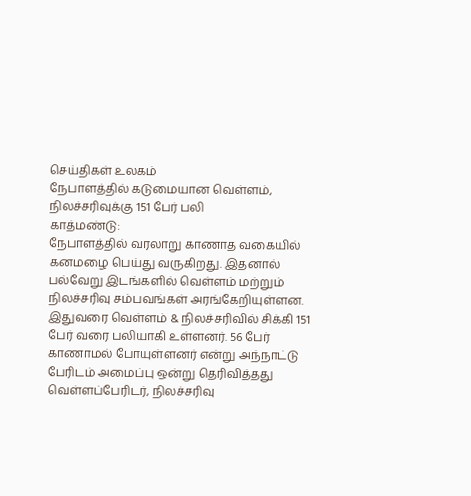செய்திகள் உலகம்
நேபாளத்தில் கடுமையான வெள்ளம், நிலச்சரிவுக்கு 151 பேர் பலி
காத்மண்டு:
நேபாளத்தில் வரலாறு காணாத வகையில் கனமழை பெய்து வருகிறது. இதனால் பல்வேறு இடங்களில் வெள்ளம் மற்றும் நிலச்சரிவு சம்பவங்கள் அரங்கேறியுள்ளன.
இதுவரை வெள்ளம் & நிலச்சரிவில் சிக்கி 151 பேர் வரை பலியாகி உள்ளனர். 56 பேர் காணாமல் போயுள்ளனர் என்று அந்நாட்டு பேரிடம் அமைப்பு ஒன்று தெரிவித்தது
வெள்ளப்பேரிடர், நிலச்சரிவு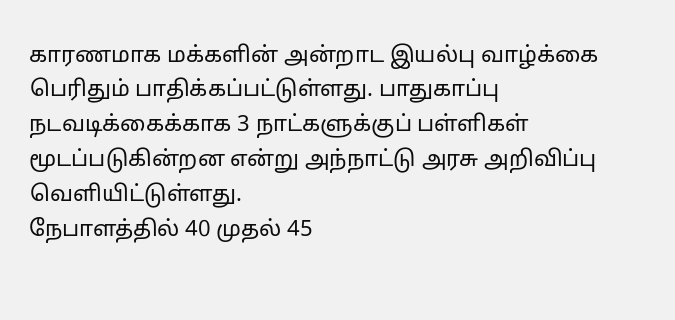காரணமாக மக்களின் அன்றாட இயல்பு வாழ்க்கை பெரிதும் பாதிக்கப்பட்டுள்ளது. பாதுகாப்பு நடவடிக்கைக்காக 3 நாட்களுக்குப் பள்ளிகள் மூடப்படுகின்றன என்று அந்நாட்டு அரசு அறிவிப்பு வெளியிட்டுள்ளது.
நேபாளத்தில் 40 முதல் 45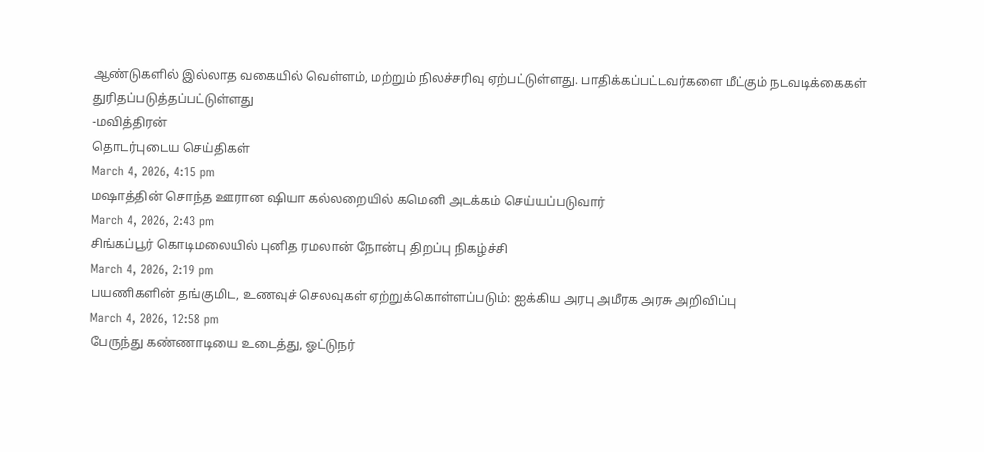ஆண்டுகளில் இல்லாத வகையில் வெள்ளம், மற்றும் நிலச்சரிவு ஏற்பட்டுள்ளது. பாதிக்கப்பட்டவர்களை மீட்கும் நடவடிக்கைகள் துரிதப்படுத்தப்பட்டுள்ளது
-மவித்திரன்
தொடர்புடைய செய்திகள்
March 4, 2026, 4:15 pm
மஷாத்தின் சொந்த ஊரான ஷியா கல்லறையில் கமெனி அடக்கம் செய்யப்படுவார்
March 4, 2026, 2:43 pm
சிங்கப்பூர் கொடிமலையில் புனித ரமலான் நோன்பு திறப்பு நிகழ்ச்சி
March 4, 2026, 2:19 pm
பயணிகளின் தங்குமிட, உணவுச் செலவுகள் ஏற்றுக்கொள்ளப்படும்: ஐக்கிய அரபு அமீரக அரசு அறிவிப்பு
March 4, 2026, 12:58 pm
பேருந்து கண்ணாடியை உடைத்து, ஓட்டுநர்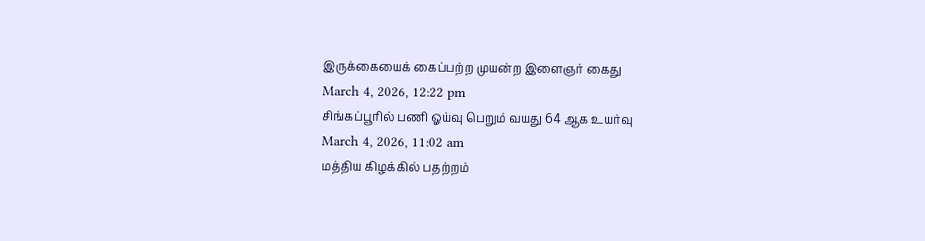இருக்கையைக் கைப்பற்ற முயன்ற இளைஞர் கைது
March 4, 2026, 12:22 pm
சிங்கப்பூரில் பணி ஓய்வு பெறும் வயது 64 ஆக உயர்வு
March 4, 2026, 11:02 am
மத்திய கிழக்கில் பதற்றம்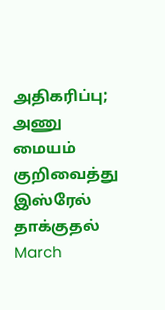அதிகரிப்பு; அணு மையம் குறிவைத்து இஸ்ரேல் தாக்குதல்
March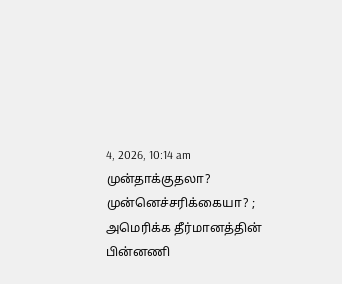4, 2026, 10:14 am
முன்தாக்குதலா? முன்னெச்சரிக்கையா? ; அமெரிக்க தீர்மானத்தின் பின்னணி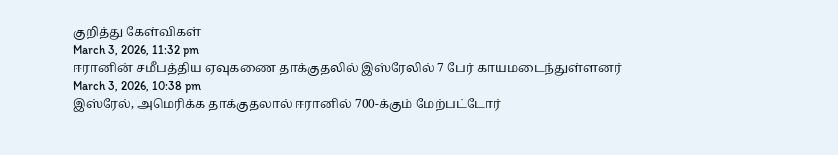குறித்து கேள்விகள்
March 3, 2026, 11:32 pm
ஈரானின் சமீபத்திய ஏவுகணை தாக்குதலில் இஸ்ரேலில் 7 பேர் காயமடைந்துள்ளனர்
March 3, 2026, 10:38 pm
இஸ்ரேல், அமெரிக்க தாக்குதலால் ஈரானில் 700-க்கும் மேற்பட்டோர்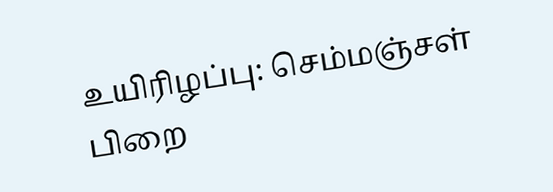உயிரிழப்பு: செம்மஞ்சள் பிறை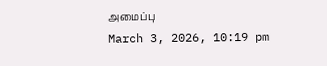அமைப்பு
March 3, 2026, 10:19 pm